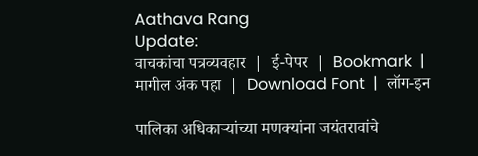Aathava Rang
Update:
वाचकांचा पत्रव्यवहार  |  ई-पेपर  |  Bookmark  |  मागील अंक पहा  |  Download Font  |  लॉग-इन

पालिका अधिकाऱ्यांच्या मणक्‍यांना जयंतरावांचे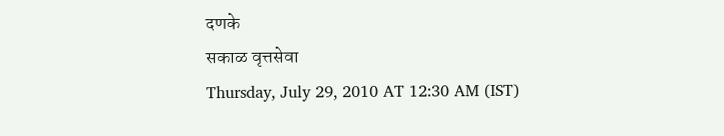दणके
सकाळ वृत्तसेवा
Thursday, July 29, 2010 AT 12:30 AM (IST)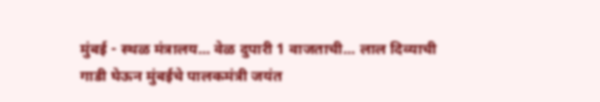मुंबई - स्थळ मंत्रालय... वेळ दुपारी 1 वाजताची... लाल दिव्याची गाडी घेऊन मुंबईचे पालकमंत्री जयंत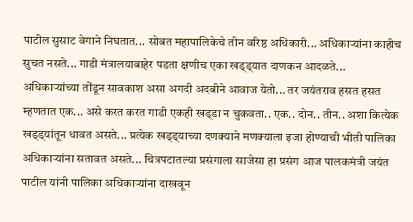पाटील सुसाट वेगाने निघतात... सोबत महापालिकेचे तीन वरिष्ठ अधिकारी... अधिकाऱ्यांना काहीच सुचत नसते... गाडी मंत्रालयाबाहेर पडता क्षणीच एका खड्‌ड्‌यात दाणकन आदळते... अधिकाऱ्यांच्या तोंडून सावकाश असा अगदी अदबीने आवाज येतो... तर जयंतराव हसत हसत म्हणतात एक... असे करत करत गाडी एकही खड्‌डा न चुकवता.. एक.. दोन.. तीन.. अशा कित्येक खड्‌ड्‌यांतून धावत असते... प्रत्येक खड्‌ड्‌याच्या दणक्‍याने मणक्‍याला इजा होण्याची भीती पालिका अधिकाऱ्यांना सतावत असते... चित्रपटातल्या प्रसंगाला साजेसा हा प्रसंग आज पालकमंत्री जयंत पाटील यांनी पालिका अधिकाऱ्यांना दाखवून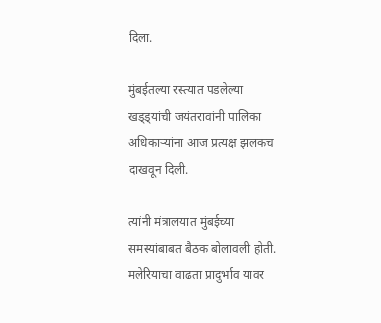दिला.

मुंबईतल्या रस्त्यात पडलेल्या खड्‌ड्‌यांची जयंतरावांनी पालिका अधिकाऱ्यांना आज प्रत्यक्ष झलकच दाखवून दिली.

त्यांनी मंत्रालयात मुंबईच्या समस्यांबाबत बैठक बोलावली होती. मलेरियाचा वाढता प्रादुर्भाव यावर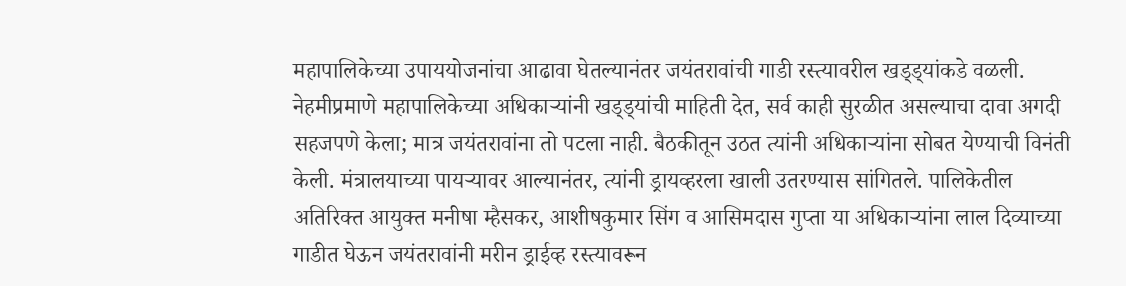महापालिकेच्या उपाययोजनांचा आढावा घेतल्यानंतर जयंतरावांची गाडी रस्त्यावरील खड्‌ड्‌यांकडे वळली. नेहमीप्रमाणे महापालिकेच्या अधिकाऱ्यांनी खड्‌ड्‌यांची माहिती देत, सर्व काही सुरळीत असल्याचा दावा अगदी सहजपणे केला; मात्र जयंतरावांना तो पटला नाही. बैठकीतून उठत त्यांनी अधिकाऱ्यांना सोबत येण्याची विनंती केली. मंत्रालयाच्या पायऱ्यावर आल्यानंतर, त्यांनी ड्रायव्हरला खाली उतरण्यास सांगितले. पालिकेतील अतिरिक्‍त आयुक्‍त मनीषा म्हैसकर, आशीषकुमार सिंग व आसिमदास गुप्ता या अधिकाऱ्यांना लाल दिव्याच्या गाडीत घेऊन जयंतरावांनी मरीन ड्राईव्ह रस्त्यावरून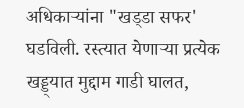अधिकाऱ्यांना "खड्‌डा सफर' घडविली. रस्त्यात येणाऱ्या प्रत्येक खड्ड्यात मुद्दाम गाडी घालत,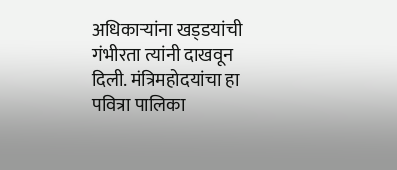अधिकाऱ्यांना खड्‌डयांची गंभीरता त्यांनी दाखवून दिली. मंत्रिमहोदयांचा हा पवित्रा पालिका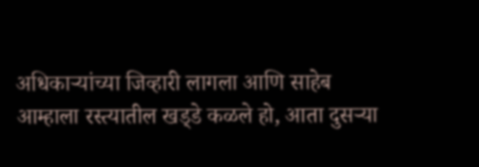अधिकाऱ्यांच्या जिव्हारी लागला आणि साहेब आम्हाला रस्त्यातील खड्‌डे कळले हो, आता दुसऱ्या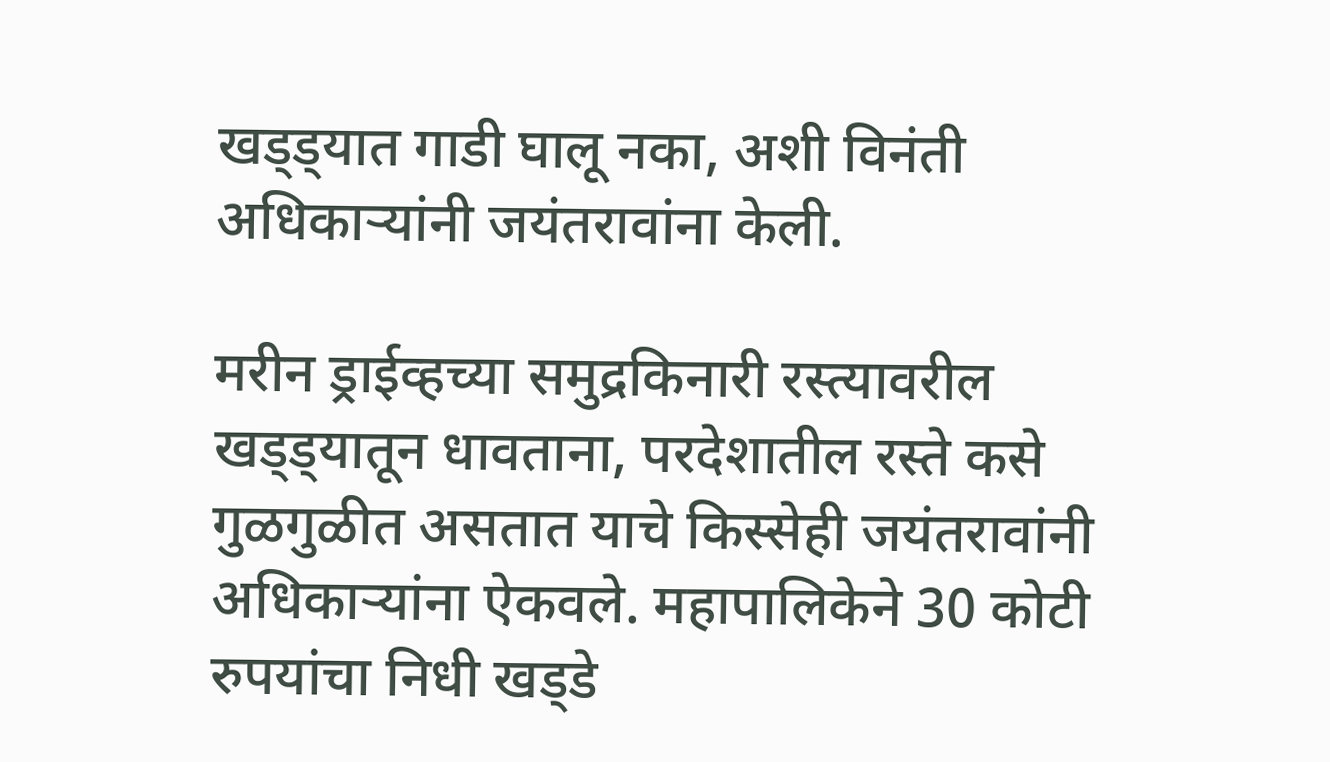खड्‌ड्‌यात गाडी घालू नका, अशी विनंती अधिकाऱ्यांनी जयंतरावांना केली.

मरीन ड्राईव्हच्या समुद्रकिनारी रस्त्यावरील खड्‌ड्‌यातून धावताना, परदेशातील रस्ते कसे गुळगुळीत असतात याचे किस्सेही जयंतरावांनी अधिकाऱ्यांना ऐकवले. महापालिकेने 30 कोटी रुपयांचा निधी खड्‌डे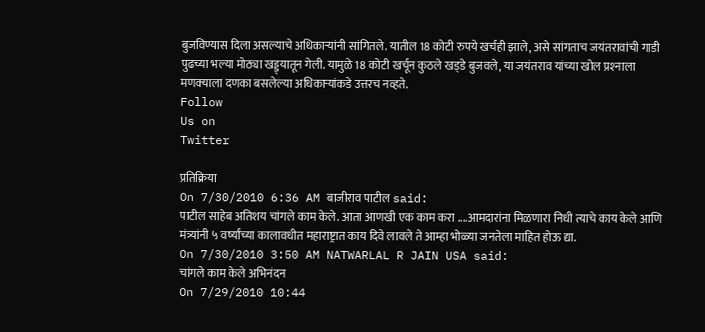बुजविण्यास दिला असल्याचे अधिकाऱ्यांनी सांगितले. यातील 18 कोटी रुपये खर्चही झाले, असे सांगताच जयंतरावांची गाडी पुढच्या भल्या मोठ्या खड्ड्यातून गेली. यामुळे 18 कोटी खर्चून कुठले खड्‌डे बुजवले, या जयंतराव यांच्या खोल प्रश्‍नाला मणक्‍याला दणका बसलेल्या अधिकाऱ्यांकडे उत्तरच नव्हते.
Follow
Us on
Twitter

प्रतिक्रिया
On 7/30/2010 6:36 AM बाजीराव पाटील said:
पाटील साहेब अतिशय चांगले काम केले. आता आणखी एक काम करा ....आमदारांना मिळणारा निधी त्याचे काय केले आणि मंत्र्यांनी ५ वर्ष्यांच्या कालावधीत महाराष्ट्रात काय दिवे लावले ते आम्हा भोळ्या जनतेला माहित होऊ द्या.
On 7/30/2010 3:50 AM NATWARLAL R JAIN USA said:
चांगले काम केले अभिनंदन
On 7/29/2010 10:44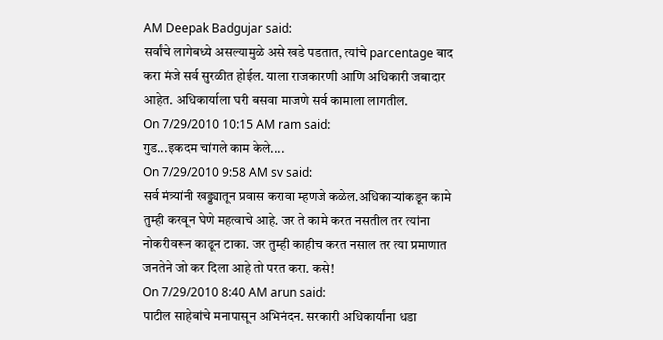AM Deepak Badgujar said:
सर्वांचे लागेबध्ये असल्यामुळे असे खडे पडतात, त्यांचे parcentage बाद करा मंजे सर्व सुरळीत होईल. याला राजकारणी आणि अधिकारी जबादार आहेत. अधिकार्याला घरी बसवा माजणे सर्व कामाला लागतील.
On 7/29/2010 10:15 AM ram said:
गुड...इकदम चांगले काम केले....
On 7/29/2010 9:58 AM sv said:
सर्व मंत्र्यांनी खड्ड्यातून प्रवास करावा म्हणजे कळेल.अधिकाऱ्यांकडून कामे तुम्ही करवून घेणे महत्वाचे आहे. जर ते कामे करत नसतील तर त्यांना नोकरीवरून काढून टाका. जर तुम्ही काहीच करत नसाल तर त्या प्रमाणात जनतेने जो कर दिला आहे तो परत करा. कसे!
On 7/29/2010 8:40 AM arun said:
पाटील साहेबांचे मनापासून अभिनंदन. सरकारी अधिकार्यांना धडा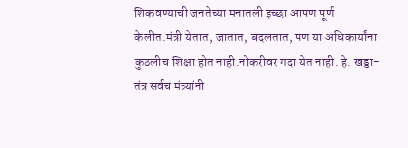शिकवण्याची जनतेच्या मनातली इच्छा आपण पूर्ण केलीत.मंत्री येतात, जातात, बदलतात, पण या अधिकार्यांना कुठलीच शिक्षा होत नाही.नोकरीवर गदा येत नाही. हे. खड्डा-तंत्र सर्वच मंत्र्यांनी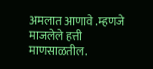अमलात आणावे .म्हणजे माजलेले हत्ती माणसाळतील.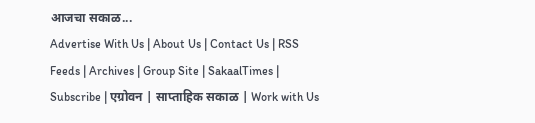आजचा सकाळ...
Advertise With Us | About Us | Contact Us | RSS Feeds | Archives | Group Site | SakaalTimes | Subscribe | एग्रोवन | साप्ताहिक सकाळ | Work with Us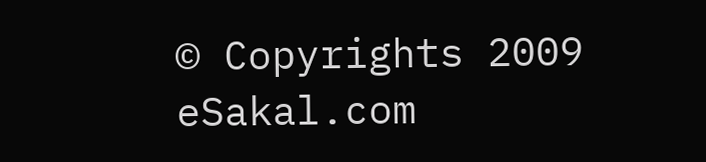© Copyrights 2009 eSakal.com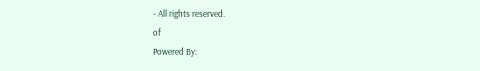- All rights reserved.
of
Powered By: